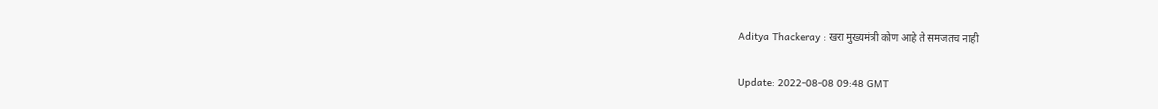Aditya Thackeray : खरा मुख्यमंत्री कोण आहे ते समजतच नाही

Update: 2022-08-08 09:48 GMT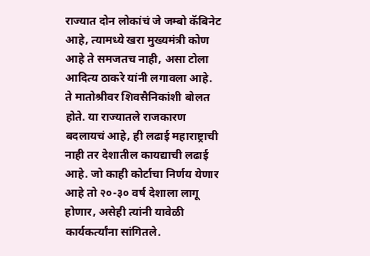राज्यात दोन लोकांचं जे जम्बो कॅबिनेट आहे, त्यामध्ये खरा मुख्यमंत्री कोण आहे ते समजतच नाही, असा टोला आदित्य ठाकरे यांनी लगावला आहे. ते मातोश्रीवर शिवसैनिकांशी बोलत होते. या राज्यातले राजकारण बदलायचं आहे, ही लढाई महाराष्ट्राची नाही तर देशातील कायद्याची लढाई आहे. जो काही कोर्टाचा निर्णय येणार आहे तो २०-३० वर्ष देशाला लागू होणार, असेही त्यांनी यावेळी कार्यकर्त्यांना सांगितले.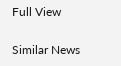Full View

Similar News